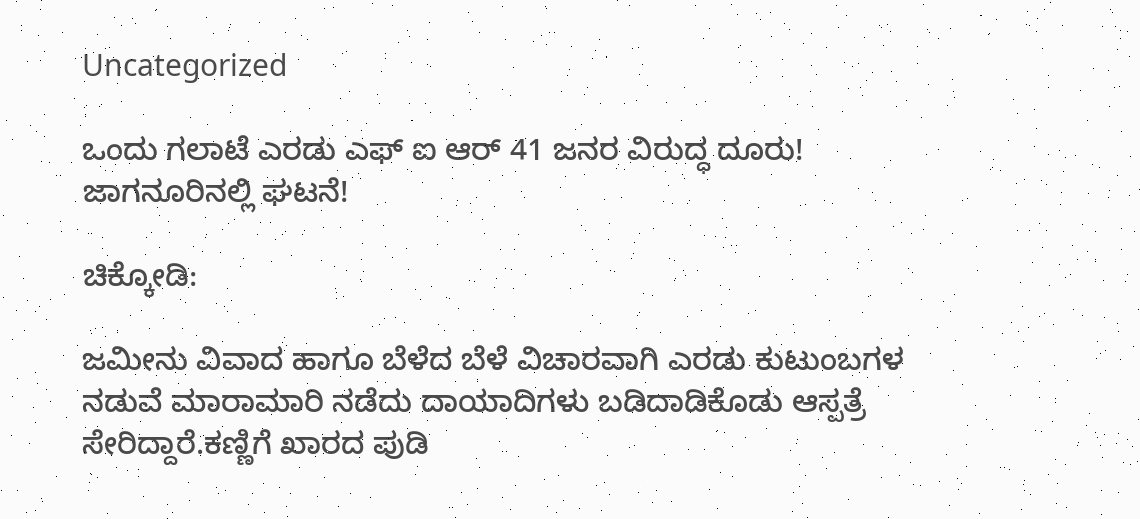Uncategorized

ಒಂದು ಗಲಾಟೆ ಎರಡು ಎಫ್ ಐ ಆರ್ 41 ಜನರ ವಿರುದ್ಧ ದೂರು! ಜಾಗನೂರಿನಲ್ಲಿ ಘಟನೆ!

ಚಿಕ್ಕೋಡಿ:

ಜಮೀನು ವಿವಾದ ಹಾಗೂ ಬೆಳೆದ ಬೆಳೆ ವಿಚಾರವಾಗಿ ಎರಡು ಕುಟುಂಬಗಳ ನಡುವೆ ಮಾರಾಮಾರಿ ನಡೆದು ದಾಯಾದಿಗಳು ಬಡಿದಾಡಿಕೊಡು ಆಸ್ಪತ್ರೆ ಸೇರಿದ್ದಾರೆ.ಕಣ್ಣಿಗೆ ಖಾರದ ಪುಡಿ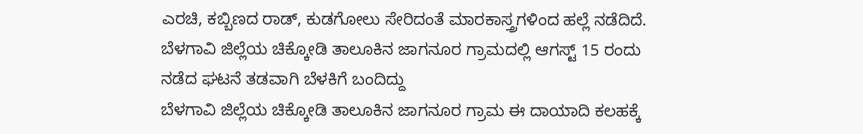ಎರಚಿ, ಕಬ್ಬಿಣದ ರಾಡ್, ಕುಡಗೋಲು ಸೇರಿದಂತೆ ಮಾರಕಾಸ್ತ್ರಗಳಿಂದ ಹಲ್ಲೆ ನಡೆದಿದೆ. ಬೆಳಗಾವಿ ಜಿಲ್ಲೆಯ ಚಿಕ್ಕೋಡಿ ತಾಲೂಕಿನ ಜಾಗನೂರ ಗ್ರಾಮದಲ್ಲಿ ಆಗಸ್ಟ್ 15 ರಂದು ನಡೆದ ಘಟನೆ ತಡವಾಗಿ ಬೆಳಕಿಗೆ ಬಂದಿದ್ದು
ಬೆಳಗಾವಿ ಜಿಲ್ಲೆಯ ಚಿಕ್ಕೋಡಿ ತಾಲೂಕಿನ ಜಾಗನೂರ ಗ್ರಾಮ ಈ ದಾಯಾದಿ ಕಲಹಕ್ಕೆ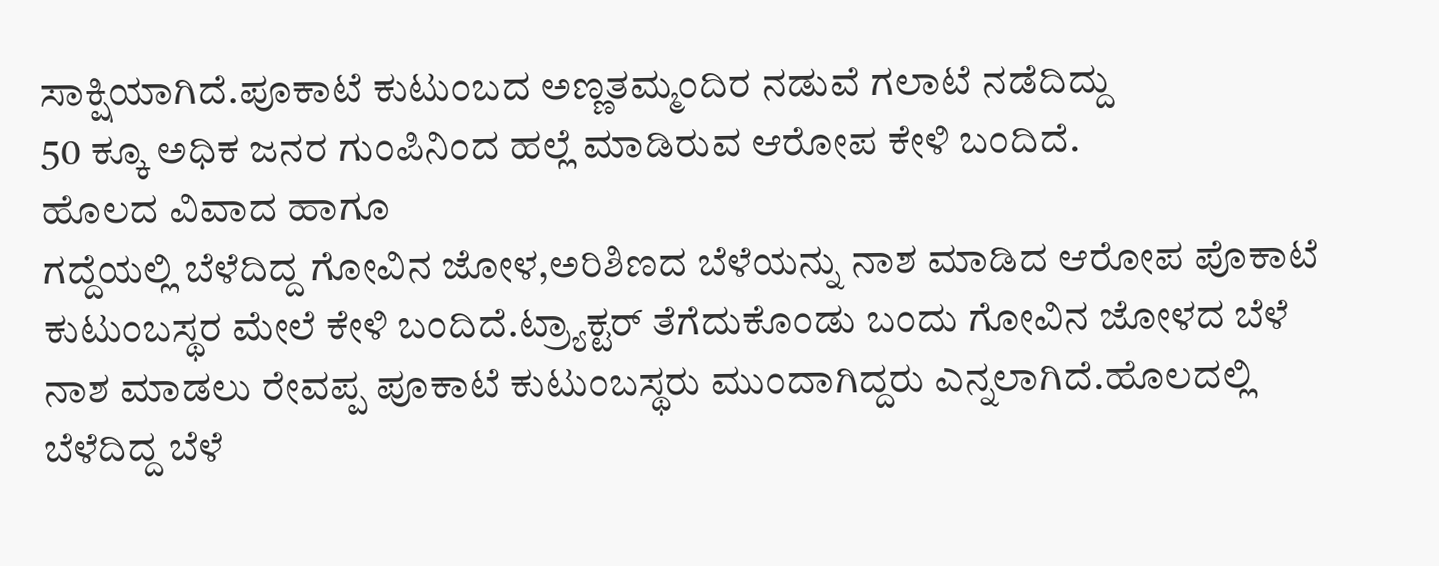ಸಾಕ್ಷಿಯಾಗಿದೆ.ಪೂಕಾಟೆ ಕುಟುಂಬದ ಅಣ್ಣತಮ್ಮಂದಿರ ನಡುವೆ ಗಲಾಟೆ ನಡೆದಿದ್ದು
50 ಕ್ಕೂ ಅಧಿಕ ಜನರ ಗುಂಪಿನಿಂದ ಹಲ್ಲೆ ಮಾಡಿರುವ ಆರೋಪ ಕೇಳಿ ಬಂದಿದೆ.
ಹೊಲದ ವಿವಾದ ಹಾಗೂ
ಗದ್ದೆಯಲ್ಲಿ ಬೆಳೆದಿದ್ದ ಗೋವಿನ ಜೋಳ,ಅರಿಶಿಣದ ಬೆಳೆಯನ್ನು ನಾಶ ಮಾಡಿದ ಆರೋಪ ಪೊಕಾಟೆ ಕುಟುಂಬಸ್ಥರ ಮೇಲೆ ಕೇಳಿ ಬಂದಿದೆ.ಟ್ರ್ಯಾಕ್ಟರ್ ತೆಗೆದುಕೊಂಡು ಬಂದು ಗೋವಿನ ಜೋಳದ ಬೆಳೆ ನಾಶ ಮಾಡಲು ರೇವಪ್ಪ ಪೂಕಾಟೆ ಕುಟುಂಬಸ್ಥರು ಮುಂದಾಗಿದ್ದರು ಎನ್ನಲಾಗಿದೆ.ಹೊಲದಲ್ಲಿ ಬೆಳೆದಿದ್ದ ಬೆಳೆ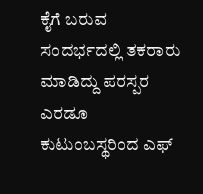ಕೈಗೆ ಬರುವ ಸಂದರ್ಭದಲ್ಲಿ ತಕರಾರು ಮಾಡಿದ್ದು ಪರಸ್ಪರ ಎರಡೂ ಕುಟುಂಬಸ್ಥರಿಂದ ಎಫ್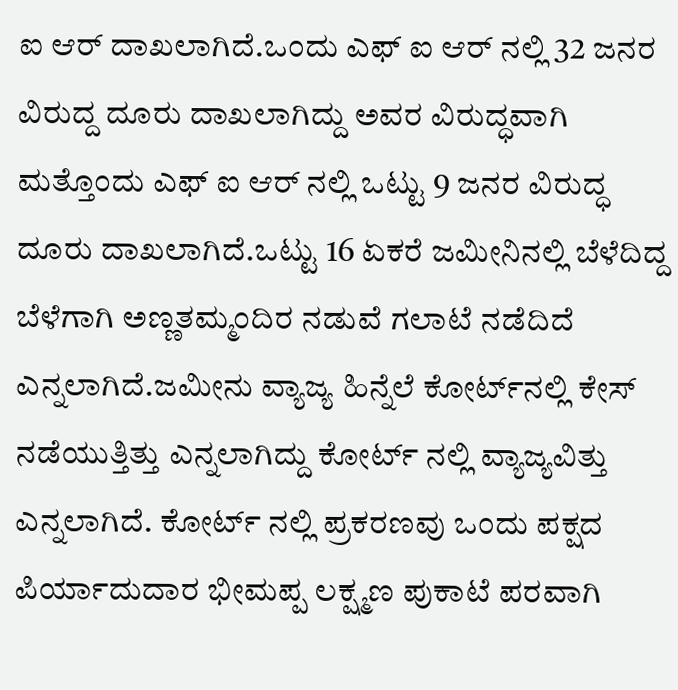ಐ ಆರ್ ದಾಖಲಾಗಿದೆ.ಒಂದು ಎಫ್ ಐ ಆರ್ ನಲ್ಲಿ 32 ಜನರ ವಿರುದ್ದ ದೂರು ದಾಖಲಾಗಿದ್ದು ಅವರ ವಿರುದ್ಧವಾಗಿ ಮತ್ತೊಂದು ಎಫ್ ಐ ಆರ್ ನಲ್ಲಿ ಒಟ್ಟು 9 ಜನರ ವಿರುದ್ಧ ದೂರು ದಾಖಲಾಗಿದೆ.ಒಟ್ಟು 16 ಏಕರೆ ಜಮೀನಿನಲ್ಲಿ ಬೆಳೆದಿದ್ದ ಬೆಳೆಗಾಗಿ ಅಣ್ಣತಮ್ಮಂದಿರ ನಡುವೆ ಗಲಾಟೆ ನಡೆದಿದೆ ಎನ್ನಲಾಗಿದೆ.ಜಮೀನು ವ್ಯಾಜ್ಯ ಹಿನ್ನೆಲೆ ಕೋರ್ಟ್‌ನಲ್ಲಿ ಕೇಸ್ ನಡೆಯುತ್ತಿತ್ತು ಎನ್ನಲಾಗಿದ್ದು ಕೋರ್ಟ್ ನಲ್ಲಿ ವ್ಯಾಜ್ಯವಿತ್ತು ಎನ್ನಲಾಗಿದೆ. ಕೋರ್ಟ್ ನಲ್ಲಿ ಪ್ರಕರಣವು ಒಂದು ಪಕ್ಷದ ಪಿರ್ಯಾದುದಾರ ಭೀಮಪ್ಪ ಲಕ್ಷ್ಮಣ ಪುಕಾಟೆ ಪರವಾಗಿ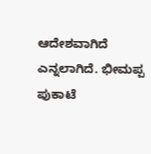ಆದೇಶವಾಗಿದೆ ಎನ್ನಲಾಗಿದೆ. ಭೀಮಪ್ಪ ಪುಕಾಟೆ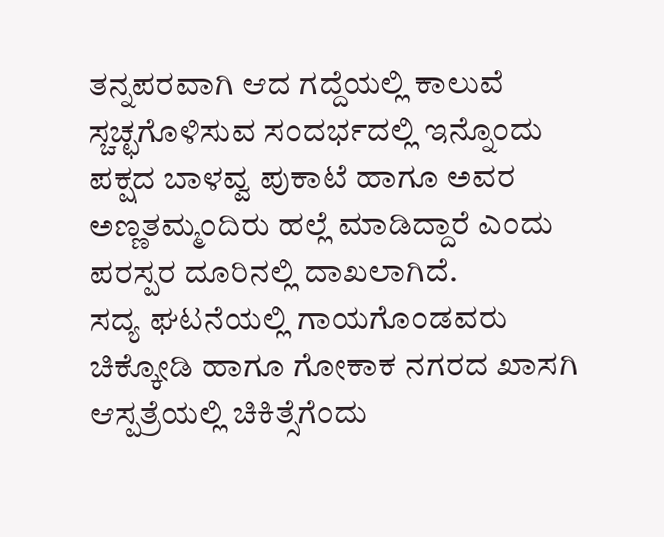ತನ್ನಪರವಾಗಿ ಆದ ಗದ್ದೆಯಲ್ಲಿ ಕಾಲುವೆ ಸ್ಚಚ್ಛಗೊಳಿಸುವ ಸಂದರ್ಭದಲ್ಲಿ ಇನ್ನೊಂದು ಪಕ್ಷದ ಬಾಳವ್ವ ಪುಕಾಟೆ ಹಾಗೂ ಅವರ ಅಣ್ಣತಮ್ಮಂದಿರು ಹಲ್ಲೆ ಮಾಡಿದ್ದಾರೆ ಎಂದು ಪರಸ್ಪರ ದೂರಿನಲ್ಲಿ ದಾಖಲಾಗಿದೆ.
ಸದ್ಯ ಘಟನೆಯಲ್ಲಿ ಗಾಯಗೊಂಡವರು ಚಿಕ್ಕೋಡಿ ಹಾಗೂ ಗೋಕಾಕ ನಗರದ ಖಾಸಗಿ ಆಸ್ಪತ್ರೆಯಲ್ಲಿ ಚಿಕಿತ್ಸೆಗೆಂದು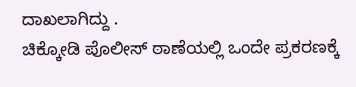ದಾಖಲಾಗಿದ್ದು .
ಚಿಕ್ಕೋಡಿ ಪೊಲೀಸ್ ಠಾಣೆಯಲ್ಲಿ ಒಂದೇ ಪ್ರಕರಣಕ್ಕೆ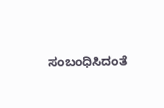ಸಂಬಂಧಿಸಿದಂತೆ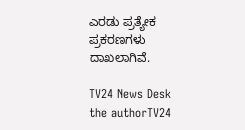ಎರಡು ಪ್ರತ್ಯೇಕ ಪ್ರಕರಣಗಳು ದಾಖಲಾಗಿವೆ.

TV24 News Desk
the authorTV24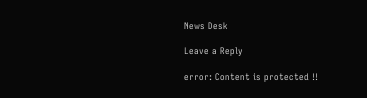News Desk

Leave a Reply

error: Content is protected !!